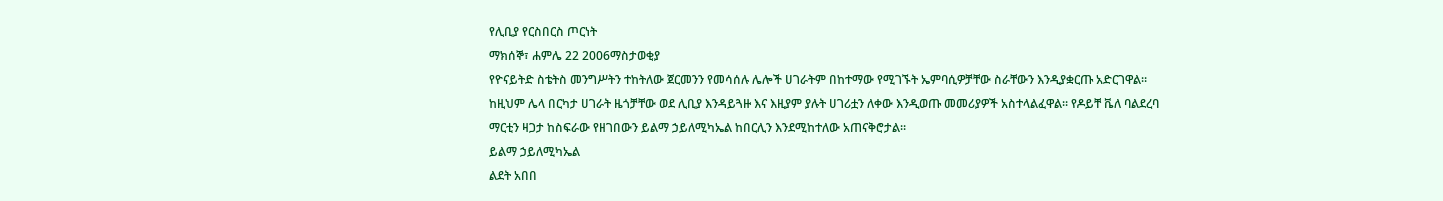የሊቢያ የርስበርስ ጦርነት
ማክሰኞ፣ ሐምሌ 22 2006ማስታወቂያ
የዮናይትድ ስቴትስ መንግሥትን ተከትለው ጀርመንን የመሳሰሉ ሌሎች ሀገራትም በከተማው የሚገኙት ኤምባሲዎቻቸው ስራቸውን እንዲያቋርጡ አድርገዋል። ከዚህም ሌላ በርካታ ሀገራት ዜጎቻቸው ወደ ሊቢያ እንዳይጓዙ እና እዚያም ያሉት ሀገሪቷን ለቀው እንዲወጡ መመሪያዎች አስተላልፈዋል። የዶይቸ ቬለ ባልደረባ ማርቲን ዛጋታ ከስፍራው የዘገበውን ይልማ ኃይለሚካኤል ከበርሊን እንደሚከተለው አጠናቅሮታል።
ይልማ ኃይለሚካኤል
ልደት አበበ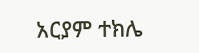አርያም ተክሌ